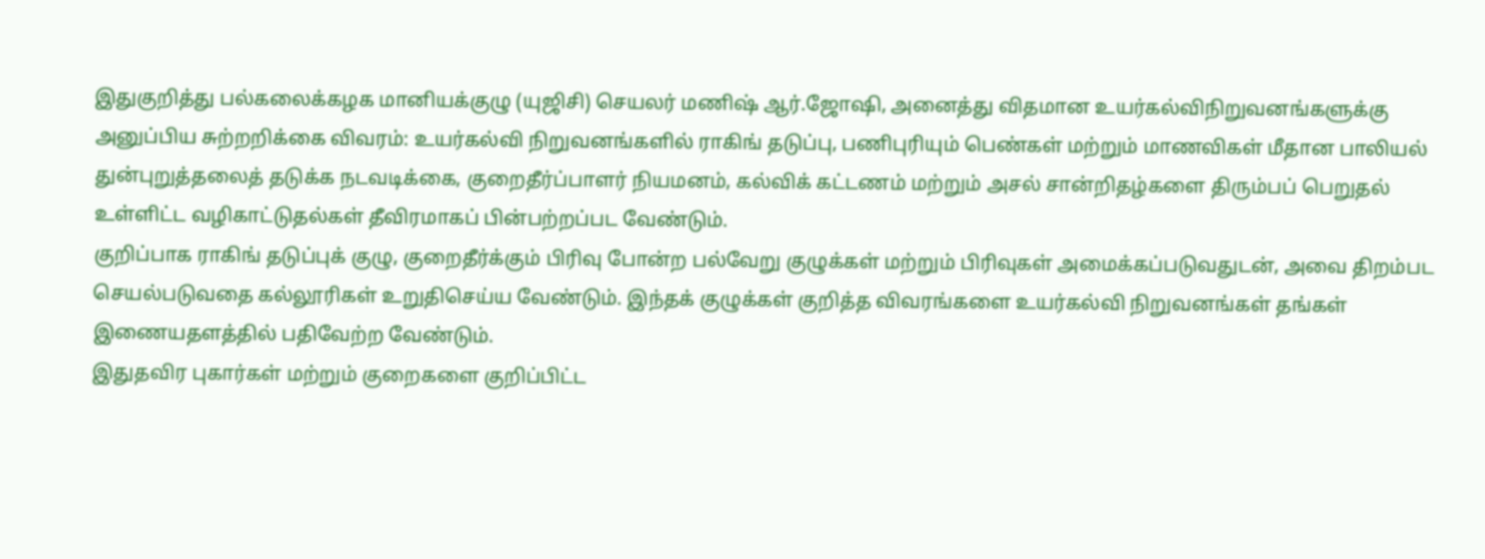இதுகுறித்து பல்கலைக்கழக மானியக்குழு (யுஜிசி) செயலர் மணிஷ் ஆர்.ஜோஷி, அனைத்து விதமான உயர்கல்விநிறுவனங்களுக்கு அனுப்பிய சுற்றறிக்கை விவரம்: உயர்கல்வி நிறுவனங்களில் ராகிங் தடுப்பு, பணிபுரியும் பெண்கள் மற்றும் மாணவிகள் மீதான பாலியல் துன்புறுத்தலைத் தடுக்க நடவடிக்கை, குறைதீர்ப்பாளர் நியமனம், கல்விக் கட்டணம் மற்றும் அசல் சான்றிதழ்களை திரும்பப் பெறுதல் உள்ளிட்ட வழிகாட்டுதல்கள் தீவிரமாகப் பின்பற்றப்பட வேண்டும்.
குறிப்பாக ராகிங் தடுப்புக் குழு, குறைதீர்க்கும் பிரிவு போன்ற பல்வேறு குழுக்கள் மற்றும் பிரிவுகள் அமைக்கப்படுவதுடன், அவை திறம்பட செயல்படுவதை கல்லூரிகள் உறுதிசெய்ய வேண்டும். இந்தக் குழுக்கள் குறித்த விவரங்களை உயர்கல்வி நிறுவனங்கள் தங்கள் இணையதளத்தில் பதிவேற்ற வேண்டும்.
இதுதவிர புகார்கள் மற்றும் குறைகளை குறிப்பிட்ட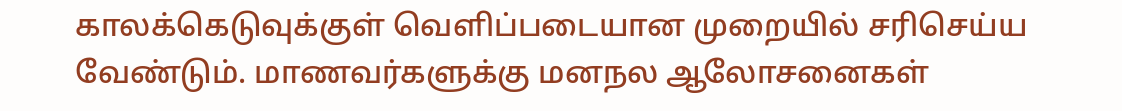காலக்கெடுவுக்குள் வெளிப்படையான முறையில் சரிசெய்ய வேண்டும். மாணவர்களுக்கு மனநல ஆலோசனைகள்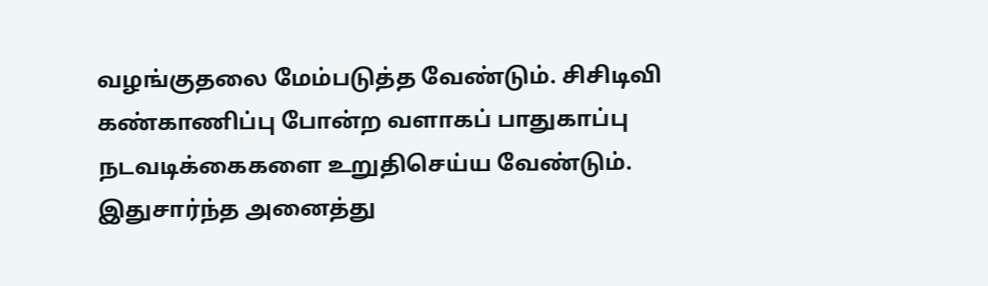வழங்குதலை மேம்படுத்த வேண்டும். சிசிடிவி கண்காணிப்பு போன்ற வளாகப் பாதுகாப்பு நடவடிக்கைகளை உறுதிசெய்ய வேண்டும்.
இதுசார்ந்த அனைத்து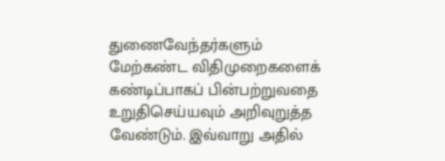துணைவேந்தர்களும் மேற்கண்ட விதிமுறைகளைக் கண்டிப்பாகப் பின்பற்றுவதை உறுதிசெய்யவும் அறிவுறுத்த வேண்டும். இவ்வாறு அதில்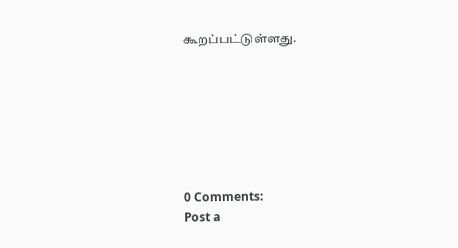கூறப்பட்டுள்ளது.







0 Comments:
Post a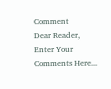Comment
Dear Reader,
Enter Your Comments Here...